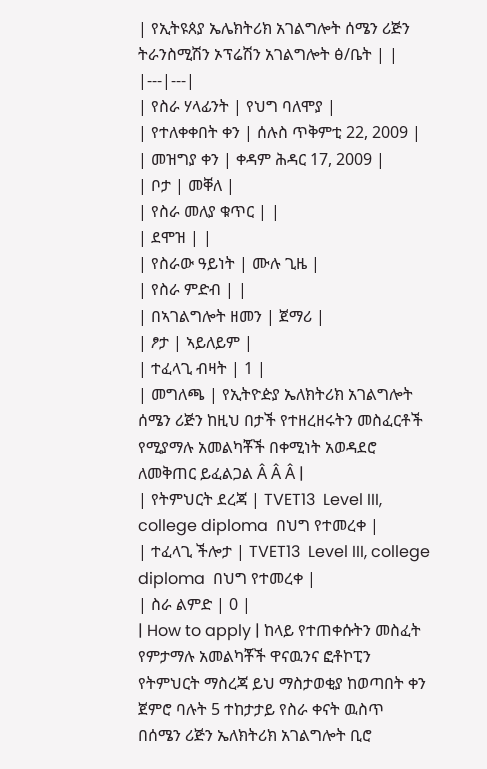| የኢትዩጰያ ኤሌክትሪክ አገልግሎት ሰሜን ሪጅን ትራንስሚሽን ኦፕሬሽን አገልግሎት ፅ/ቤት | |
|---|---|
| የስራ ሃላፊንት | የህግ ባለሞያ |
| የተለቀቀበት ቀን | ሰሉስ ጥቅምቲ 22, 2009 |
| መዝግያ ቀን | ቀዳም ሕዳር 17, 2009 |
| ቦታ | መቐለ |
| የስራ መለያ ቁጥር | |
| ደሞዝ | |
| የስራው ዓይነት | ሙሉ ጊዜ |
| የስራ ምድብ | |
| በኣገልግሎት ዘመን | ጀማሪ |
| ፆታ | ኣይለይም |
| ተፈላጊ ብዛት | 1 |
| መግለጫ | የኢትዮዽያ ኤለክትሪክ አገልግሎት ሰሜን ሪጅን ከዚህ በታች የተዘረዘሩትን መስፈርቶች የሚያማሉ አመልካቾች በቀሚነት አወዳደሮ ለመቅጠር ይፈልጋል Â Â Â |
| የትምህርት ደረጃ | TVET13  Level III, college diploma  በህግ የተመረቀ |
| ተፈላጊ ችሎታ | TVET13  Level III, college diploma  በህግ የተመረቀ |
| ስራ ልምድ | 0 |
| How to apply | ከላይ የተጠቀሱትን መስፈት የምታማሉ አመልካቾች ዋናዉንና ፎቶኮፒን የትምህርት ማስረጃ ይህ ማስታወቂያ ከወጣበት ቀን ጀምሮ ባሉት 5 ተከታታይ የስራ ቀናት ዉስጥ በሰሜን ሪጅን ኤለክትሪክ አገልግሎት ቢሮ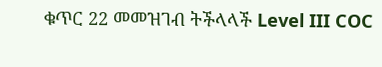ቁጥር 22 መመዝገብ ትችላላች Level III COC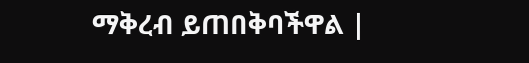ማቅረብ ይጠበቅባችዋል |